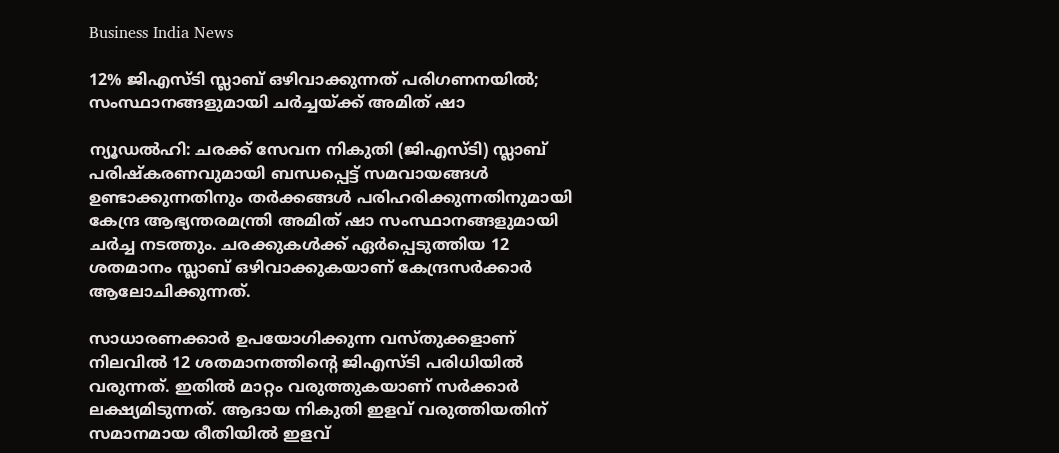Business India News

12% ജിഎസ്ടി സ്ലാബ് ഒഴിവാക്കുന്നത് പരിഗണനയില്‍; സംസ്ഥാനങ്ങളുമായി ചര്‍ച്ചയ്ക്ക് അമിത് ഷാ

ന്യൂഡല്‍ഹി: ചരക്ക് സേവന നികുതി (ജിഎസ്ടി) സ്ലാബ് പരിഷ്‌കരണവുമായി ബന്ധപ്പെട്ട് സമവായങ്ങള്‍ ഉണ്ടാക്കുന്നതിനും തര്‍ക്കങ്ങള്‍ പരിഹരിക്കുന്നതിനുമായി കേന്ദ്ര ആഭ്യന്തരമന്ത്രി അമിത് ഷാ സംസ്ഥാനങ്ങളുമായി ചര്‍ച്ച നടത്തും. ചരക്കുകള്‍ക്ക് ഏര്‍പ്പെടുത്തിയ 12 ശതമാനം സ്ലാബ് ഒഴിവാക്കുകയാണ് കേന്ദ്രസര്‍ക്കാര്‍ ആലോചിക്കുന്നത്.

സാധാരണക്കാര്‍ ഉപയോഗിക്കുന്ന വസ്തുക്കളാണ് നിലവില്‍ 12 ശതമാനത്തിന്റെ ജിഎസ്ടി പരിധിയില്‍ വരുന്നത്. ഇതില്‍ മാറ്റം വരുത്തുകയാണ് സര്‍ക്കാര്‍ ലക്ഷ്യമിടുന്നത്. ആദായ നികുതി ഇളവ് വരുത്തിയതിന് സമാനമായ രീതിയില്‍ ഇളവ്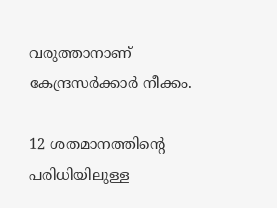വരുത്താനാണ് കേന്ദ്രസര്‍ക്കാര്‍ നീക്കം.

12 ശതമാനത്തിന്റെ പരിധിയിലുള്ള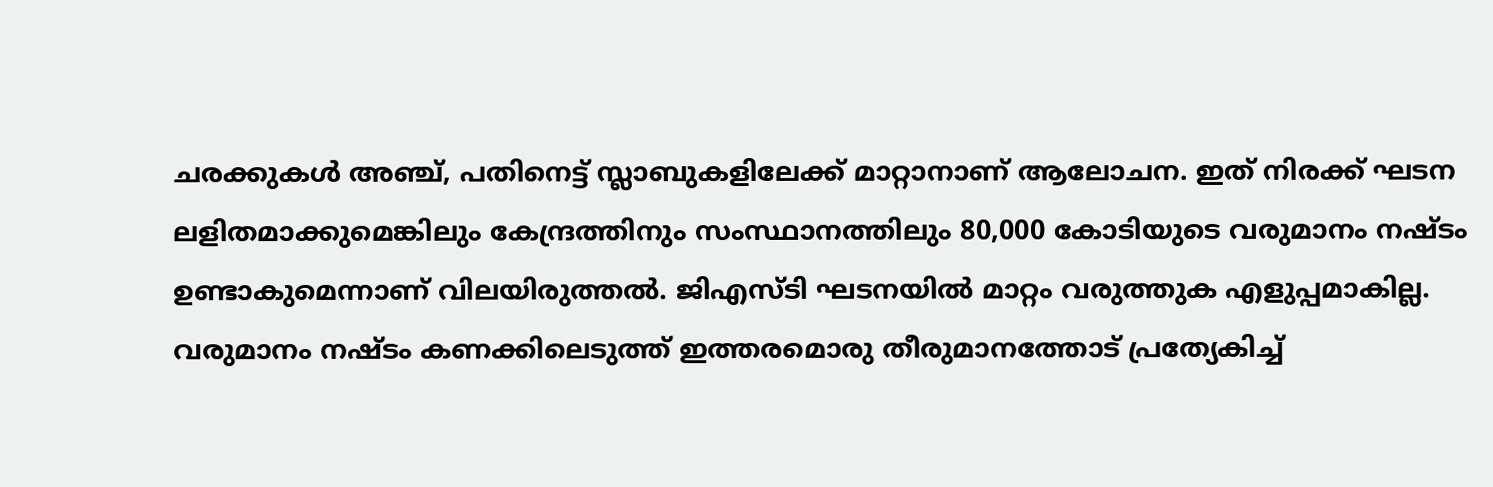ചരക്കുകള്‍ അഞ്ച്, പതിനെട്ട് സ്ലാബുകളിലേക്ക് മാറ്റാനാണ് ആലോചന. ഇത് നിരക്ക് ഘടന ലളിതമാക്കുമെങ്കിലും കേന്ദ്രത്തിനും സംസ്ഥാനത്തിലും 80,000 കോടിയുടെ വരുമാനം നഷ്ടം ഉണ്ടാകുമെന്നാണ് വിലയിരുത്തല്‍. ജിഎസ്ടി ഘടനയില്‍ മാറ്റം വരുത്തുക എളുപ്പമാകില്ല. വരുമാനം നഷ്ടം കണക്കിലെടുത്ത് ഇത്തരമൊരു തീരുമാനത്തോട് പ്രത്യേകിച്ച്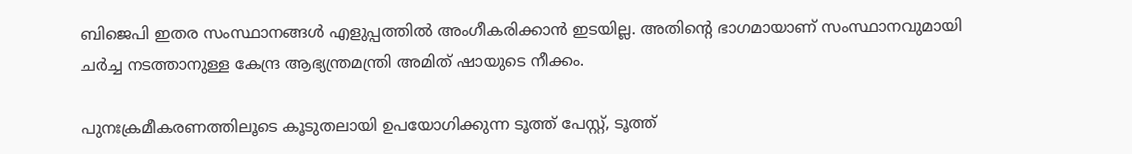ബിജെപി ഇതര സംസ്ഥാനങ്ങള്‍ എളുപ്പത്തില്‍ അംഗീകരിക്കാന്‍ ഇടയില്ല. അതിന്റെ ഭാഗമായാണ് സംസ്ഥാനവുമായി ചര്‍ച്ച നടത്താനുള്ള കേന്ദ്ര ആഭ്യന്ത്രമന്ത്രി അമിത് ഷായുടെ നീക്കം.

പുനഃക്രമീകരണത്തിലൂടെ കൂടുതലായി ഉപയോഗിക്കുന്ന ടൂത്ത് പേസ്റ്റ്, ടൂത്ത്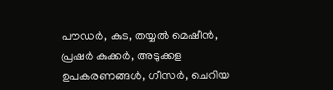പൗഡര്‍, കുട, തയ്യല്‍ മെഷീന്‍, പ്രഷര്‍ കുക്കര്‍, അടുക്കള ഉപകരണങ്ങള്‍, ഗീസര്‍, ചെറിയ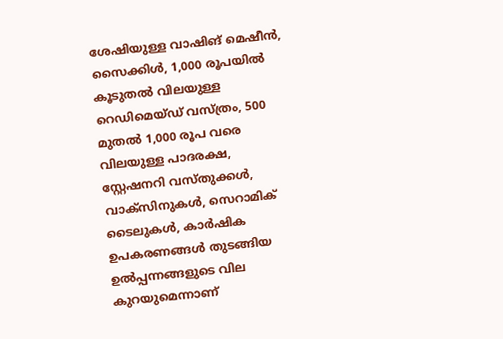ശേഷിയുള്ള വാഷിങ് മെഷീന്‍, സൈക്കിള്‍, 1,000 രൂപയില്‍ കൂടുതല്‍ വിലയുള്ള റെഡിമെയ്ഡ് വസ്ത്രം, 500 മുതല്‍ 1,000 രൂപ വരെ വിലയുള്ള പാദരക്ഷ, സ്റ്റേഷനറി വസ്തുക്കള്‍, വാക്‌സിനുകള്‍, സെറാമിക് ടൈലുകള്‍, കാര്‍ഷിക ഉപകരണങ്ങള്‍ തുടങ്ങിയ ഉല്‍പ്പന്നങ്ങളുടെ വില കുറയുമെന്നാണ്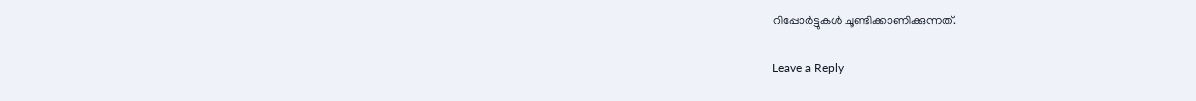റിപ്പോര്‍ട്ടുകള്‍ ചൂണ്ടിക്കാണിക്കുന്നത്.

Leave a Reply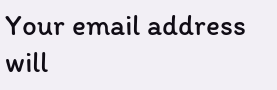Your email address will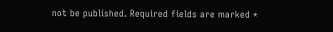not be published. Required fields are marked *